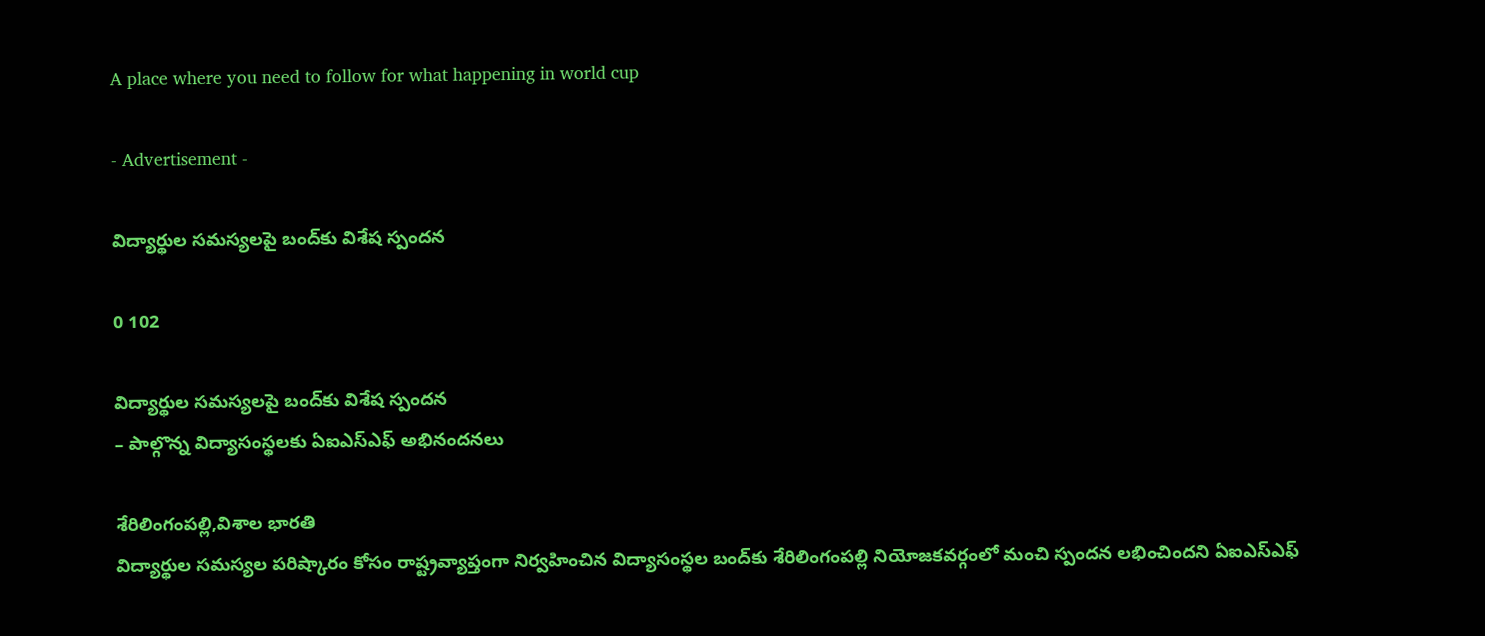A place where you need to follow for what happening in world cup

- Advertisement -

విద్యార్థుల సమస్యలపై బంద్‌కు విశేష స్పందన

0 102

విద్యార్థుల సమస్యలపై బంద్‌కు విశేష స్పందన
– పాల్గొన్న విద్యాసంస్థలకు ఏఐఎస్ఎఫ్ అభినందనలు

శేరిలింగంపల్లి,విశాల భారతి
విద్యార్థుల సమస్యల పరిష్కారం కోసం రాష్ట్రవ్యాప్తంగా నిర్వహించిన విద్యాసంస్థల బంద్‌కు శేరిలింగంపల్లి నియోజకవర్గంలో మంచి స్పందన లభించిందని ఏఐఎస్ఎఫ్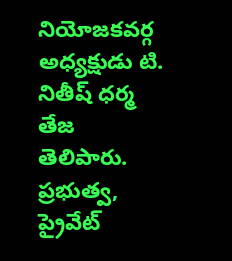నియోజకవర్గ అధ్యక్షుడు టి. నితీష్ ధర్మ తేజ తెలిపారు. ప్రభుత్వ, ప్రైవేట్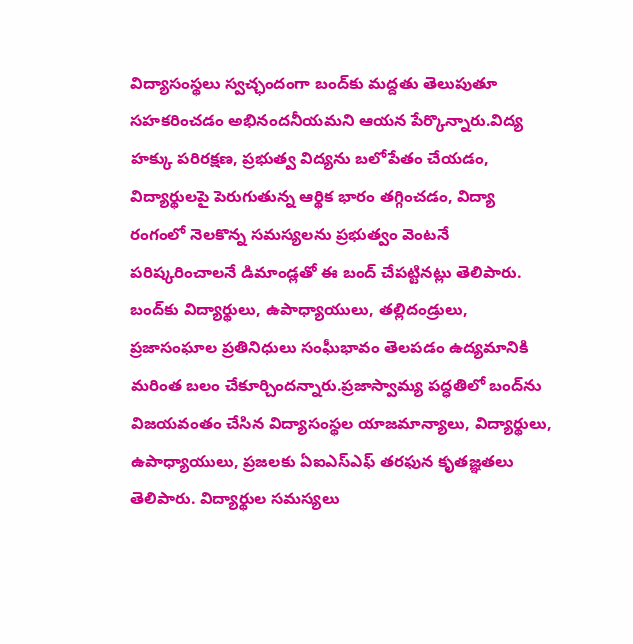విద్యాసంస్థలు స్వచ్ఛందంగా బంద్‌కు మద్దతు తెలుపుతూ సహకరించడం అభినందనీయమని ఆయన పేర్కొన్నారు.విద్య హక్కు పరిరక్షణ, ప్రభుత్వ విద్యను బలోపేతం చేయడం, విద్యార్థులపై పెరుగుతున్న ఆర్థిక భారం తగ్గించడం, విద్యా రంగంలో నెలకొన్న సమస్యలను ప్రభుత్వం వెంటనే పరిష్కరించాలనే డిమాండ్లతో ఈ బంద్ చేపట్టినట్లు తెలిపారు. బంద్‌కు విద్యార్థులు, ఉపాధ్యాయులు, తల్లిదండ్రులు, ప్రజాసంఘాల ప్రతినిధులు సంఘీభావం తెలపడం ఉద్యమానికి మరింత బలం చేకూర్చిందన్నారు.ప్రజాస్వామ్య పద్ధతిలో బంద్‌ను విజయవంతం చేసిన విద్యాసంస్థల యాజమాన్యాలు, విద్యార్థులు, ఉపాధ్యాయులు, ప్రజలకు ఏఐఎస్ఎఫ్ తరఫున కృతజ్ఞతలు తెలిపారు. విద్యార్థుల సమస్యలు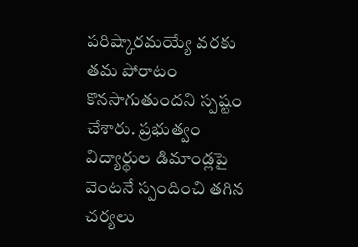పరిష్కారమయ్యే వరకు తమ పోరాటం కొనసాగుతుందని స్పష్టం చేశారు. ప్రభుత్వం విద్యార్థుల డిమాండ్లపై వెంటనే స్పందించి తగిన చర్యలు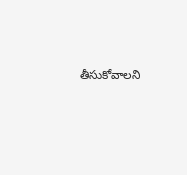తీసుకోవాలని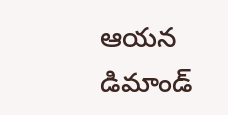ఆయన డిమాండ్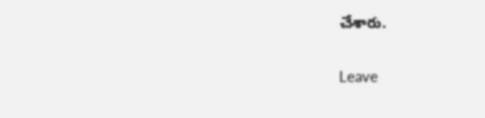చేశారు.

Leave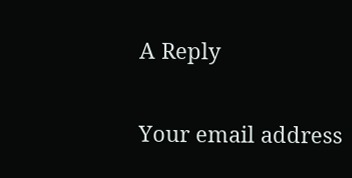A Reply

Your email address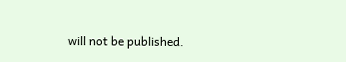will not be published.